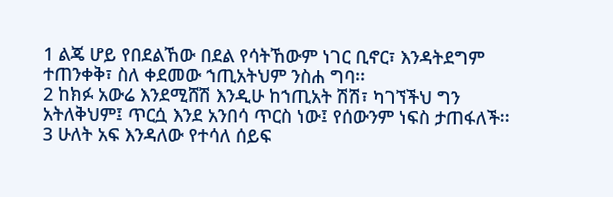1 ልጄ ሆይ የበደልኸው በደል የሳትኸውም ነገር ቢኖር፣ እንዳትደግም
ተጠንቀቅ፣ ስለ ቀደመው ኀጢአትህም ንስሐ ግባ፡፡
2 ከክፉ አውሬ እንደሚሸሽ እንዲሁ ከኀጢአት ሽሽ፣ ካገኘችህ ግን
አትለቅህም፤ ጥርሷ እንደ አንበሳ ጥርስ ነው፤ የሰውንም ነፍስ ታጠፋለች፡፡
3 ሁለት አፍ እንዳለው የተሳለ ሰይፍ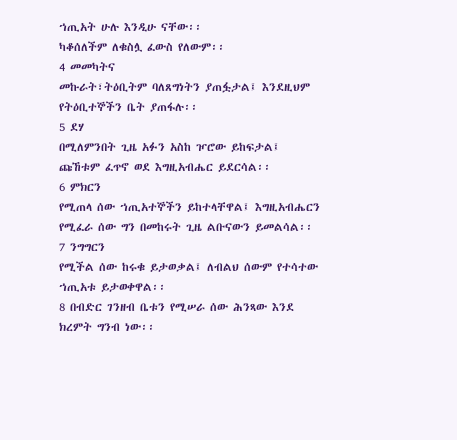ኀጢአት ሁሉ እንዲሁ ናቸው፡፡
ካቆሰለችም ለቁስሏ ፈውስ የለውም፡፡
4 መመካትና
መኩራት፣ትዕቢትም ባለጸግነትን ያጠፏታል፤ እንደዚህም የትዕቢተኞችን ቤት ያጠፋሉ፡፡
5 ደሃ
በሚለምንበት ጊዜ አፉን አስከ ዦሮው ይከፍታል፤ ጩኸቱም ፈጥኖ ወደ እግዚአብሔር ይደርሳል፡፡
6 ምክርን
የሚጠላ ሰው ኀጢአተኞችን ይከተላቸዋል፤ እግዚአብሔርን የሚፈራ ሰው ግን በመከሩት ጊዜ ልቡናውን ይመልሳል፡፡
7 ንግግርን
የሚችል ሰው ከሩቁ ይታወቃል፤ ለብልህ ሰውም የተሳተው ኀጢአቱ ይታወቀዋል፡፡
8 በብድር ገንዘብ ቤቱን የሚሠራ ሰው ሕንጻው እንደ ክረምት ግንብ ነው፡፡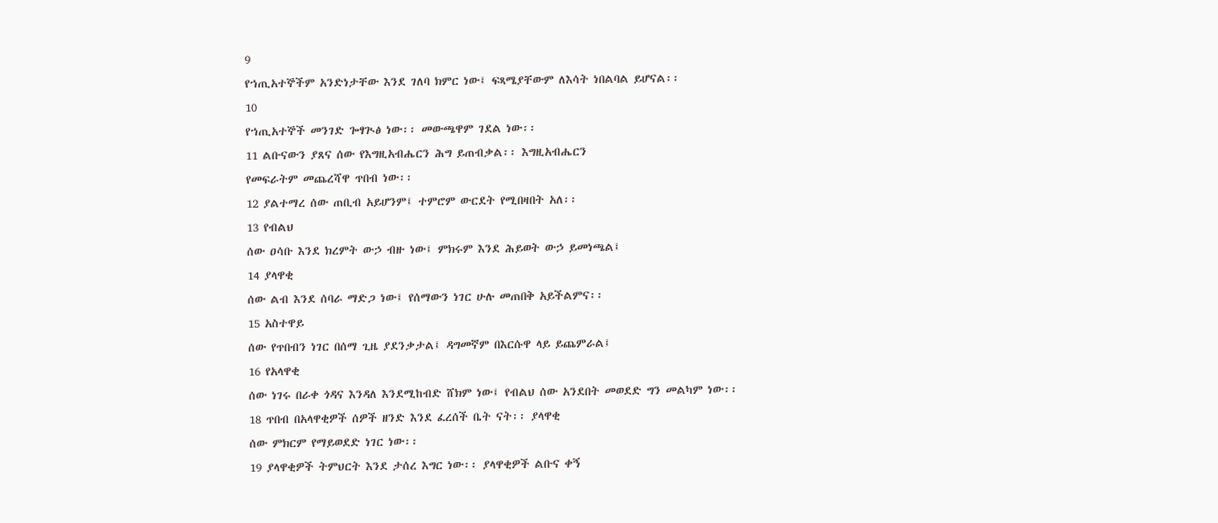9
የኀጢአተኞችም አንድነታቸው እንደ ገለባ ክምር ነው፤ ፍጻሜያቸውም ለእሳት ነበልባል ይሆናል፡፡
10
የኀጢአተኞች መንገድ ጐፃጒፅ ነው፡፡ መውጫዋም ገደል ነው፡፡
11 ልቡናውን ያጸና ሰው የእግዚአብሔርን ሕግ ይጠብቃል፡፡ እግዚአብሔርን
የመፍራትም መጨረሻዋ ጥበብ ነው፡፡
12 ያልተማረ ሰው ጠቢብ አይሆንም፤ ተምሮም ውርደት የሚበዛበት አለ፡፡
13 የብልህ
ሰው ዐሳቡ እንደ ክረምት ውኃ ብዙ ነው፤ ምክሩም እንደ ሕይወት ውኃ ይመነጫል፤
14 ያላዋቂ
ሰው ልብ እንደ ሰባራ ማድጋ ነው፤ የሰማውን ነገር ሁሉ መጠበቅ አይችልምና፡፡
15 አስተዋይ
ሰው የጥበብን ነገር በሰማ ጊዜ ያደንቃታል፤ ዳግመኛም በእርሱዋ ላይ ይጨምራል፤
16 የአላዋቂ
ሰው ነገሩ በራቀ ጎዳና እንዳለ እንደሚከብድ ሸክም ነው፤ የብልህ ሰው አንደበት መወደድ ግን መልካም ነው፡፡
18 ጥበብ በአላዋቂዎች ሰዎች ዘንድ እንደ ፈረሰች ቤት ናት፡፡ ያላዋቂ
ሰው ምክርም የማይወደድ ነገር ነው፡፡
19 ያላዋቂዎች ትምህርት እንደ ታሰረ እግር ነው፡፡ ያላዋቂዎች ልቡና ቀኝ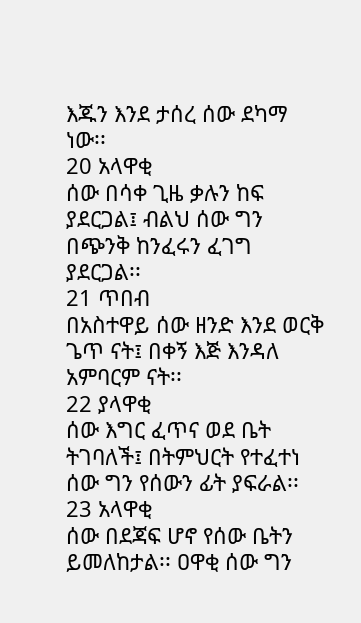እጁን እንደ ታሰረ ሰው ደካማ ነው፡፡
20 አላዋቂ
ሰው በሳቀ ጊዜ ቃሉን ከፍ ያደርጋል፤ ብልህ ሰው ግን በጭንቅ ከንፈሩን ፈገግ ያደርጋል፡፡
21 ጥበብ
በአስተዋይ ሰው ዘንድ እንደ ወርቅ ጌጥ ናት፤ በቀኝ እጅ እንዳለ አምባርም ናት፡፡
22 ያላዋቂ
ሰው እግር ፈጥና ወደ ቤት ትገባለች፤ በትምህርት የተፈተነ ሰው ግን የሰውን ፊት ያፍራል፡፡
23 አላዋቂ
ሰው በደጃፍ ሆኖ የሰው ቤትን ይመለከታል፡፡ ዐዋቂ ሰው ግን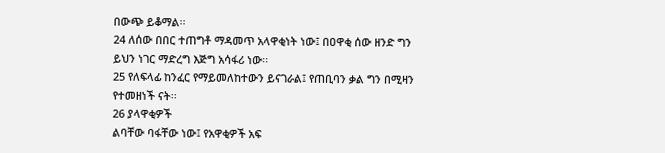በውጭ ይቆማል፡፡
24 ለሰው በበር ተጠግቶ ማዳመጥ አላዋቂነት ነው፤ በዐዋቂ ሰው ዘንድ ግን
ይህን ነገር ማድረግ እጅግ አሳፋሪ ነው፡፡
25 የለፍላፊ ከንፈር የማይመለከተውን ይናገራል፤ የጠቢባን ቃል ግን በሚዛን
የተመዘነች ናት፡፡
26 ያላዋቂዎች
ልባቸው ባፋቸው ነው፤ የአዋቂዎች አፍ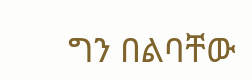ግን በልባቸው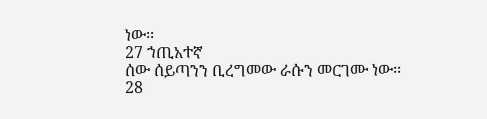ነው፡፡
27 ኀጢአተኛ
ሰው ሰይጣንን ቢረግመው ራሱን መርገሙ ነው፡፡
28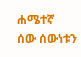ሐሜተኛ
ሰው ሰውነቱን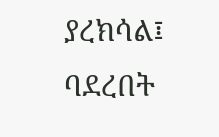ያረክሳል፤ ባደረበት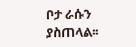ቦታ ራሱን ያስጠላል፡፡